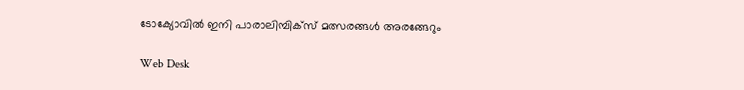ടോക്യോവില്‍ ഇനി പാരാലിമ്പിക്‌സ് മത്സരങ്ങള്‍ അരങ്ങേറും

Web Desk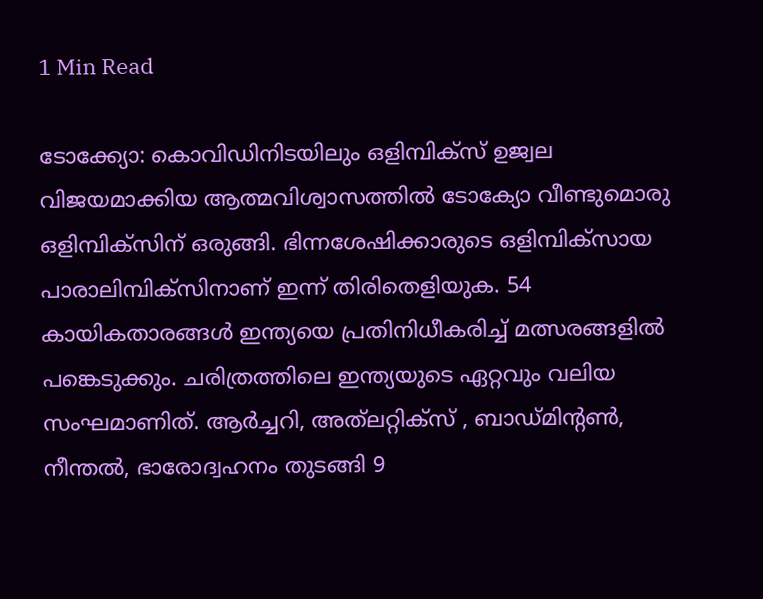1 Min Read

ടോക്ക്യോ: കൊവിഡിനിടയിലും ഒളിമ്പിക്‌സ് ഉജ്വല വിജയമാക്കിയ ആത്മവിശ്വാസത്തില്‍ ടോക്യോ വീണ്ടുമൊരു ഒളിമ്പിക്‌സിന് ഒരുങ്ങി. ഭിന്നശേഷിക്കാരുടെ ഒളിമ്പിക്‌സായ പാരാലിമ്പിക്‌സിനാണ് ഇന്ന് തിരിതെളിയുക. 54 കായികതാരങ്ങള്‍ ഇന്ത്യയെ പ്രതിനിധീകരിച്ച് മത്സരങ്ങളില്‍ പങ്കെടുക്കും. ചരിത്രത്തിലെ ഇന്ത്യയുടെ ഏറ്റവും വലിയ സംഘമാണിത്. ആര്‍ച്ചറി, അത്‌ലറ്റിക്സ് , ബാഡ്മിന്റണ്‍, നീന്തല്‍, ഭാരോദ്വഹനം തുടങ്ങി 9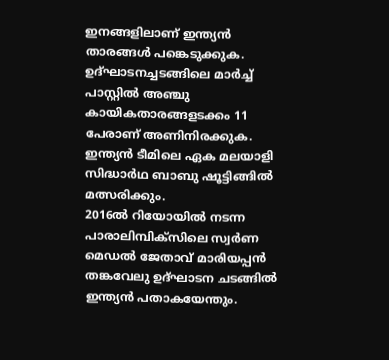ഇനങ്ങളിലാണ് ഇന്ത്യന്‍ താരങ്ങള്‍ പങ്കെടുക്കുക. ഉദ്ഘാടനച്ചടങ്ങിലെ മാര്‍ച്ച് പാസ്റ്റില്‍ അഞ്ചു കായികതാരങ്ങളടക്കം 11 പേരാണ് അണിനിരക്കുക. ഇന്ത്യന്‍ ടീമിലെ ഏക മലയാളി സിദ്ധാര്‍ഥ ബാബു ഷൂട്ടിങ്ങില്‍ മത്സരിക്കും.
2016ല്‍ റിയോയില്‍ നടന്ന പാരാലിമ്പിക്സിലെ സ്വര്‍ണ മെഡല്‍ ജേതാവ് മാരിയപ്പന്‍ തങ്കവേലു ഉദ്ഘാടന ചടങ്ങില്‍ ഇന്ത്യന്‍ പതാകയേന്തും.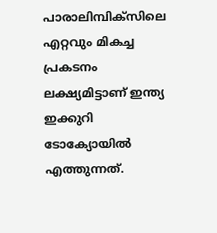പാരാലിമ്പിക്സിലെ എറ്റവും മികച്ച പ്രകടനം ലക്ഷ്യമിട്ടാണ് ഇന്ത്യ ഇക്കുറി ടോക്യോയില്‍ എത്തുന്നത്.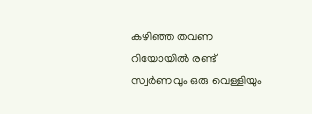കഴിഞ്ഞ തവണ റിയോയില്‍ രണ്ട് സ്വര്‍ണവും ഒരു വെള്ളിയും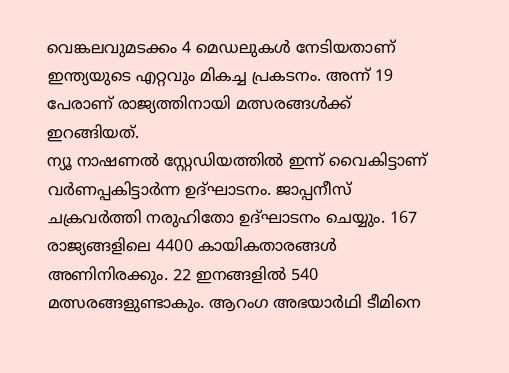വെങ്കലവുമടക്കം 4 മെഡലുകള്‍ നേടിയതാണ് ഇന്ത്യയുടെ എറ്റവും മികച്ച പ്രകടനം. അന്ന് 19 പേരാണ് രാജ്യത്തിനായി മത്സരങ്ങള്‍ക്ക് ഇറങ്ങിയത്.
ന്യൂ നാഷണല്‍ സ്റ്റേഡിയത്തില്‍ ഇന്ന് വൈകിട്ടാണ് വര്‍ണപ്പകിട്ടാര്‍ന്ന ഉദ്ഘാടനം. ജാപ്പനീസ് ചക്രവര്‍ത്തി നരുഹിതോ ഉദ്ഘാടനം ചെയ്യും. 167 രാജ്യങ്ങളിലെ 4400 കായികതാരങ്ങള്‍ അണിനിരക്കും. 22 ഇനങ്ങളില്‍ 540 മത്സരങ്ങളുണ്ടാകും. ആറംഗ അഭയാര്‍ഥി ടീമിനെ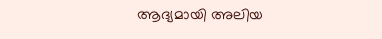ആദ്യമായി അലിയ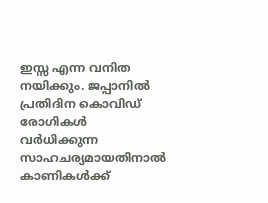ഇസ്സ എന്ന വനിത നയിക്കും. ജപ്പാനില്‍ പ്രതിദിന കൊവിഡ് രോഗികള്‍ വര്‍ധിക്കുന്ന സാഹചര്യമായതിനാല്‍ കാണികള്‍ക്ക്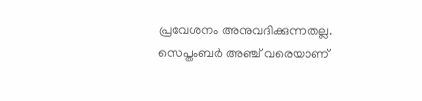പ്രവേശനം അനുവദിക്കുന്നതല്ല. സെപ്തംബര്‍ അഞ്ച് വരെയാണ്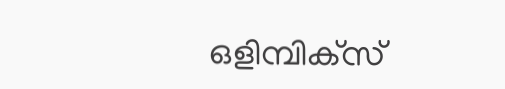ഒളിമ്പിക്‌സ്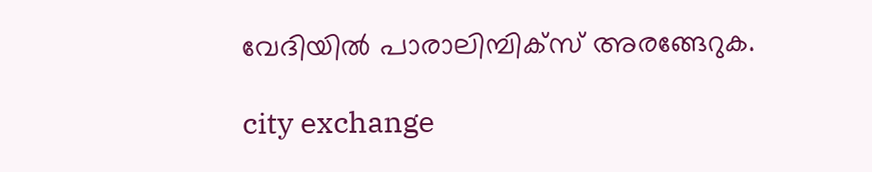വേദിയില്‍ പാരാലിമ്പിക്സ് അരങ്ങേറുക.

city exchange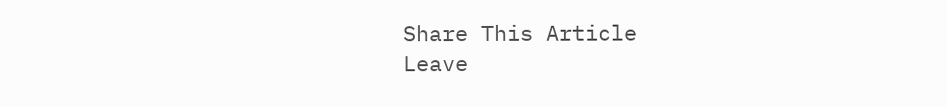Share This Article
Leave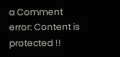a Comment
error: Content is protected !!